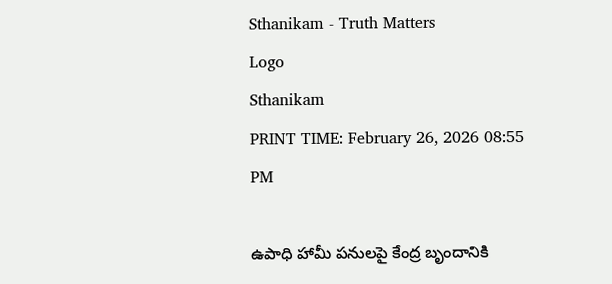Sthanikam - Truth Matters
Logo
Sthanikam
PRINT TIME: February 26, 2026 08:55 PM

ఉపాధి హామీ పనులపై కేంద్ర బృందానికి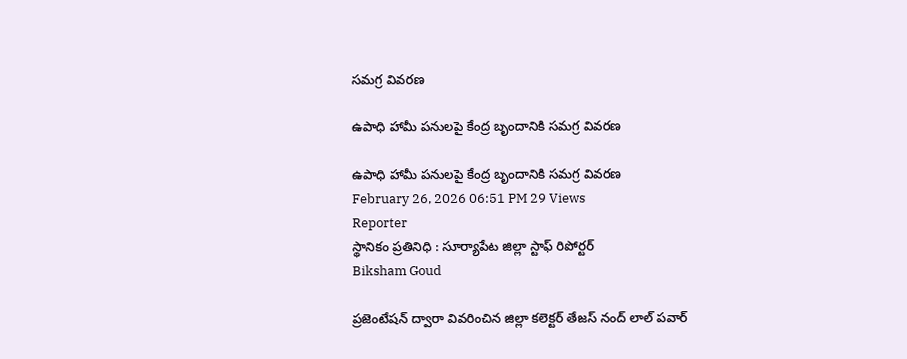సమగ్ర వివరణ

ఉపాధి హామీ పనులపై కేంద్ర బృందానికి సమగ్ర వివరణ

ఉపాధి హామీ పనులపై కేంద్ర బృందానికి సమగ్ర వివరణ
February 26, 2026 06:51 PM 29 Views
Reporter
స్థానికం ప్రతినిధి : సూర్యాపేట జిల్లా స్టాఫ్ రిపోర్టర్
Biksham Goud

ప్రజెంటేషన్ ద్వారా వివరించిన జిల్లా కలెక్టర్ తేజస్ నంద్ లాల్ పవార్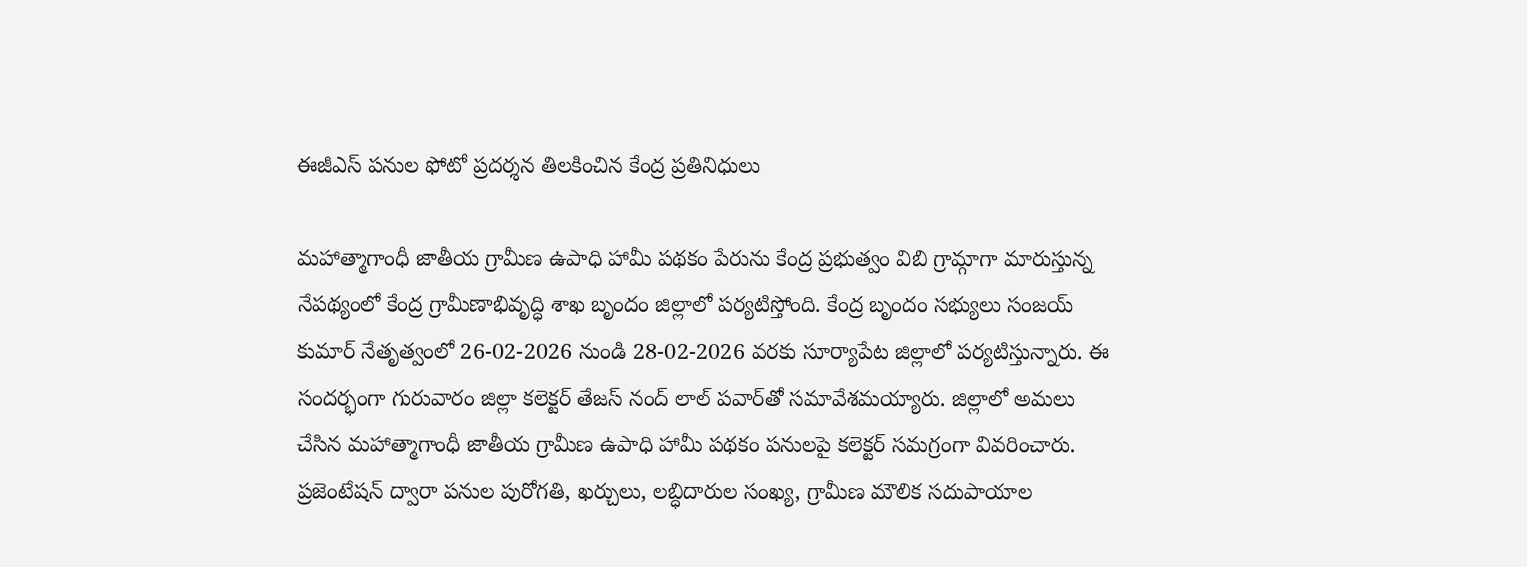ఈజీఎస్ పనుల ఫోటో ప్రదర్శన తిలకించిన కేంద్ర ప్రతినిధులు

మహాత్మాగాంధీ జాతీయ గ్రామీణ ఉపాధి హామీ పథకం పేరును కేంద్ర ప్రభుత్వం విబి గ్రామ్గాగా మారుస్తున్న నేపథ్యంలో కేంద్ర గ్రామీణాభివృద్ధి శాఖ బృందం జిల్లాలో పర్యటిస్తోంది. కేంద్ర బృందం సభ్యులు సంజయ్ కుమార్ నేతృత్వంలో 26-02-2026 నుండి 28-02-2026 వరకు సూర్యాపేట జిల్లాలో పర్యటిస్తున్నారు. ఈ సందర్భంగా గురువారం జిల్లా కలెక్టర్ తేజస్ నంద్ లాల్ పవార్‌తో సమావేశమయ్యారు. జిల్లాలో అమలు చేసిన మహాత్మాగాంధీ జాతీయ గ్రామీణ ఉపాధి హామీ పథకం పనులపై కలెక్టర్ సమగ్రంగా వివరించారు. ప్రజెంటేషన్ ద్వారా పనుల పురోగతి, ఖర్చులు, లబ్ధిదారుల సంఖ్య, గ్రామీణ మౌలిక సదుపాయాల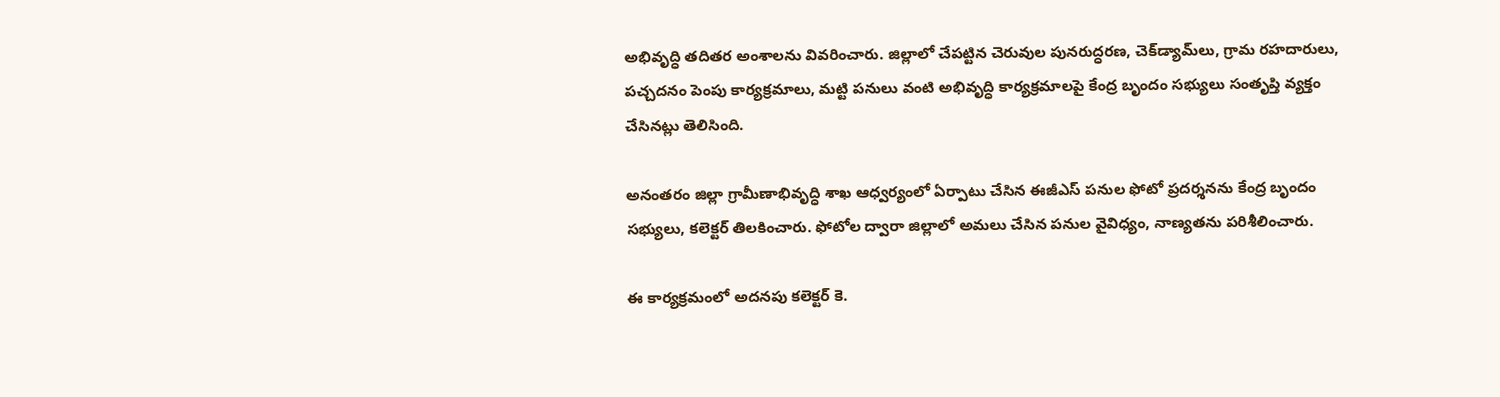అభివృద్ధి తదితర అంశాలను వివరించారు. జిల్లాలో చేపట్టిన చెరువుల పునరుద్ధరణ, చెక్‌డ్యామ్‌లు, గ్రామ రహదారులు, పచ్చదనం పెంపు కార్యక్రమాలు, మట్టి పనులు వంటి అభివృద్ధి కార్యక్రమాలపై కేంద్ర బృందం సభ్యులు సంతృప్తి వ్యక్తం చేసినట్లు తెలిసింది.

అనంతరం జిల్లా గ్రామీణాభివృద్ధి శాఖ ఆధ్వర్యంలో ఏర్పాటు చేసిన ఈజీఎస్ పనుల ఫోటో ప్రదర్శనను కేంద్ర బృందం సభ్యులు, కలెక్టర్ తిలకించారు. ఫోటోల ద్వారా జిల్లాలో అమలు చేసిన పనుల వైవిధ్యం, నాణ్యతను పరిశీలించారు.

ఈ కార్యక్రమంలో అదనపు కలెక్టర్ కె.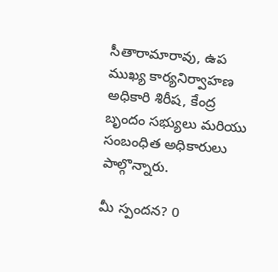సీతారామారావు, ఉప ముఖ్య కార్యనిర్వాహణ అధికారి శిరీష, కేంద్ర బృందం సభ్యులు మరియు సంబంధిత అధికారులు పాల్గొన్నారు.

మీ స్పందన? 0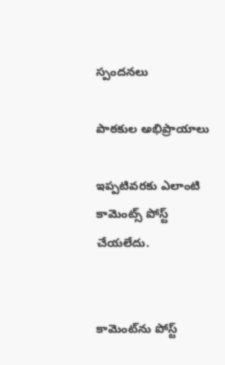స్పందనలు

పాఠకుల అభిప్రాయాలు

ఇప్పటివరకు ఎలాంటి కామెంట్స్ పోస్ట్ చేయలేదు.


కామెంట్‌ను పోస్ట్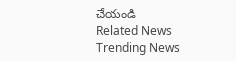చేయండి
Related News
Trending News